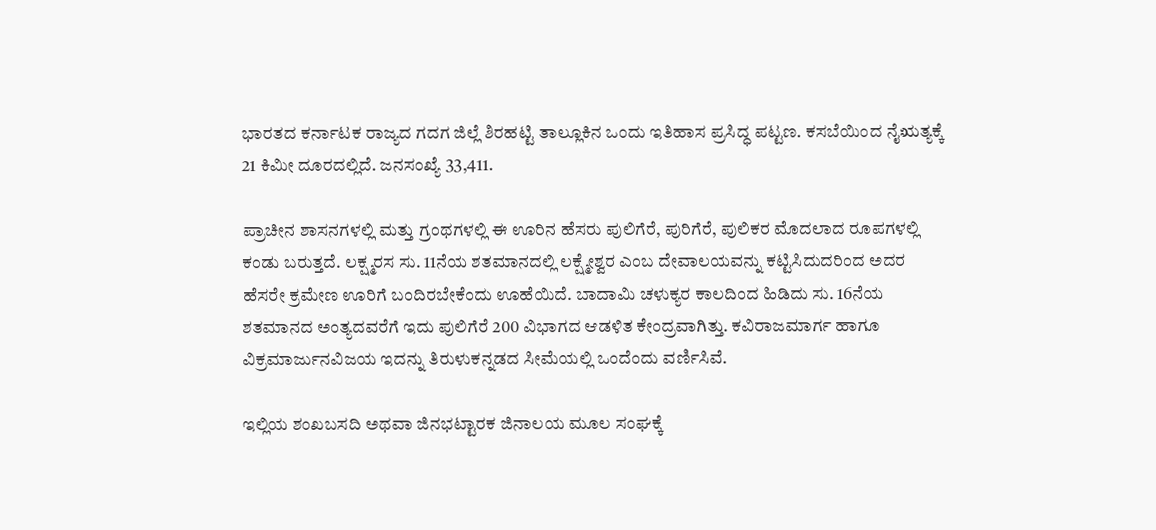ಭಾರತದ ಕರ್ನಾಟಕ ರಾಜ್ಯದ ಗದಗ ಜಿಲ್ಲೆ ಶಿರಹಟ್ಟಿ ತಾಲ್ಲೂಕಿನ ಒಂದು ಇತಿಹಾಸ ಪ್ರಸಿದ್ಧ ಪಟ್ಟಣ. ಕಸಬೆಯಿಂದ ನೈಋತ್ಯಕ್ಕೆ 21 ಕಿಮೀ ದೂರದಲ್ಲಿದೆ. ಜನಸಂಖ್ಯೆ 33,411.

ಪ್ರಾಚೀನ ಶಾಸನಗಳಲ್ಲಿ ಮತ್ತು ಗ್ರಂಥಗಳಲ್ಲಿ ಈ ಊರಿನ ಹೆಸರು ಪುಲಿಗೆರೆ, ಪುರಿಗೆರೆ, ಪುಲಿಕರ ಮೊದಲಾದ ರೂಪಗಳಲ್ಲಿ ಕಂಡು ಬರುತ್ತದೆ. ಲಕ್ಷ್ಮರಸ ಸು. 11ನೆಯ ಶತಮಾನದಲ್ಲಿ ಲಕ್ಷ್ಮೇಶ್ವರ ಎಂಬ ದೇವಾಲಯವನ್ನು ಕಟ್ಟಿಸಿದುದರಿಂದ ಅದರ ಹೆಸರೇ ಕ್ರಮೇಣ ಊರಿಗೆ ಬಂದಿರಬೇಕೆಂದು ಊಹೆಯಿದೆ. ಬಾದಾಮಿ ಚಳುಕ್ಯರ ಕಾಲದಿಂದ ಹಿಡಿದು ಸು. 16ನೆಯ ಶತಮಾನದ ಅಂತ್ಯದವರೆಗೆ ಇದು ಪುಲಿಗೆರೆ 200 ವಿಭಾಗದ ಆಡಳಿತ ಕೇಂದ್ರವಾಗಿತ್ತು. ಕವಿರಾಜಮಾರ್ಗ ಹಾಗೂ ವಿಕ್ರಮಾರ್ಜುನವಿಜಯ ಇದನ್ನು ತಿರುಳುಕನ್ನಡದ ಸೀಮೆಯಲ್ಲಿ ಒಂದೆಂದು ವರ್ಣಿಸಿವೆ.

ಇಲ್ಲಿಯ ಶಂಖಬಸದಿ ಅಥವಾ ಜಿನಭಟ್ಟಾರಕ ಜಿನಾಲಯ ಮೂಲ ಸಂಘಕ್ಕೆ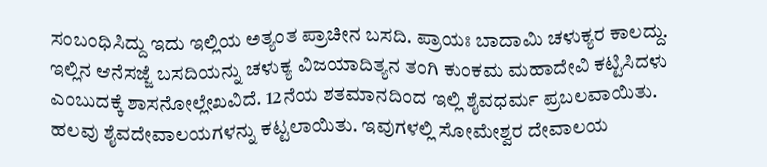ಸಂಬಂಧಿಸಿದ್ದು ಇದು ಇಲ್ಲಿಯ ಅತ್ಯಂತ ಪ್ರಾಚೀನ ಬಸದಿ. ಪ್ರಾಯಃ ಬಾದಾಮಿ ಚಳುಕ್ಯರ ಕಾಲದ್ದು. ಇಲ್ಲಿನ ಆನೆಸಜ್ಜೆ ಬಸದಿಯನ್ನು ಚಳುಕ್ಯ ವಿಜಯಾದಿತ್ಯನ ತಂಗಿ ಕುಂಕಮ ಮಹಾದೇವಿ ಕಟ್ಟಿಸಿದಳು ಎಂಬುದಕ್ಕೆ ಶಾಸನೋಲ್ಲೇಖವಿದೆ. 12ನೆಯ ಶತಮಾನದಿಂದ ಇಲ್ಲಿ ಶೈವಧರ್ಮ ಪ್ರಬಲವಾಯಿತು. ಹಲವು ಶೈವದೇವಾಲಯಗಳನ್ನು ಕಟ್ಟಲಾಯಿತು. ಇವುಗಳಲ್ಲಿ ಸೋಮೇಶ್ವರ ದೇವಾಲಯ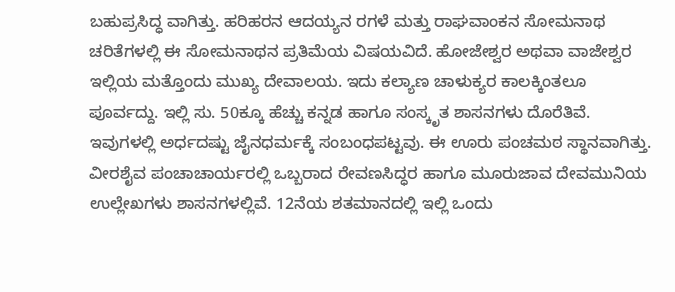ಬಹುಪ್ರಸಿದ್ಧ ವಾಗಿತ್ತು. ಹರಿಹರನ ಆದಯ್ಯನ ರಗಳೆ ಮತ್ತು ರಾಘವಾಂಕನ ಸೋಮನಾಥ ಚರಿತೆಗಳಲ್ಲಿ ಈ ಸೋಮನಾಥನ ಪ್ರತಿಮೆಯ ವಿಷಯವಿದೆ. ಹೋಜೇಶ್ವರ ಅಥವಾ ವಾಜೇಶ್ವರ ಇಲ್ಲಿಯ ಮತ್ತೊಂದು ಮುಖ್ಯ ದೇವಾಲಯ. ಇದು ಕಲ್ಯಾಣ ಚಾಳುಕ್ಯರ ಕಾಲಕ್ಕಿಂತಲೂ ಪೂರ್ವದ್ದು. ಇಲ್ಲಿ ಸು. 50ಕ್ಕೂ ಹೆಚ್ಚು ಕನ್ನಡ ಹಾಗೂ ಸಂಸ್ಕೃತ ಶಾಸನಗಳು ದೊರೆತಿವೆ. ಇವುಗಳಲ್ಲಿ ಅರ್ಧದಷ್ಟು ಜೈನಧರ್ಮಕ್ಕೆ ಸಂಬಂಧಪಟ್ಟವು. ಈ ಊರು ಪಂಚಮಠ ಸ್ಥಾನವಾಗಿತ್ತು. ವೀರಶೈವ ಪಂಚಾಚಾರ್ಯರಲ್ಲಿ ಒಬ್ಬರಾದ ರೇವಣಸಿದ್ಧರ ಹಾಗೂ ಮೂರುಜಾವ ದೇವಮುನಿಯ ಉಲ್ಲೇಖಗಳು ಶಾಸನಗಳಲ್ಲಿವೆ. 12ನೆಯ ಶತಮಾನದಲ್ಲಿ ಇಲ್ಲಿ ಒಂದು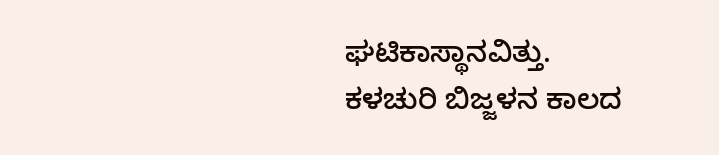ಘಟಿಕಾಸ್ಥಾನವಿತ್ತು. ಕಳಚುರಿ ಬಿಜ್ಜಳನ ಕಾಲದ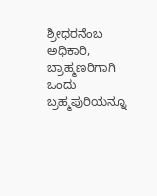ಶ್ರೀಧರನೆಂಬ ಅಧಿಕಾರಿ, ಬ್ರಾಹ್ಮಣರಿಗಾಗಿ ಒಂದು ಬ್ರಹ್ಮಪುರಿಯನ್ನೂ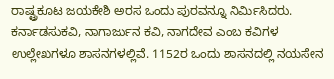ರಾಷ್ಟ್ರಕೂಟ ಜಯಕೇಶಿ ಅರಸ ಒಂದು ಪುರವನ್ನೂ ನಿರ್ಮಿಸಿದರು. ಕರ್ನಾಡಸುಕವಿ, ನಾಗಾರ್ಜುನ ಕವಿ, ನಾಗದೇವ ಎಂಬ ಕವಿಗಳ ಉಲ್ಲೇಖಗಳೂ ಶಾಸನಗಳಲ್ಲಿವೆ. 1152ರ ಒಂದು ಶಾಸನದಲ್ಲಿ ನಯಸೇನ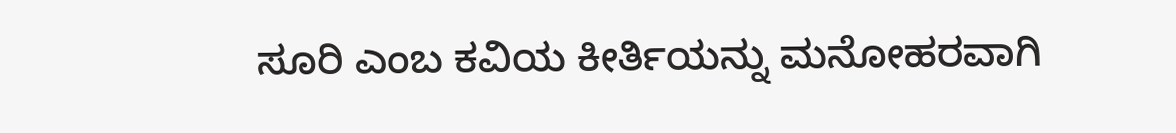ಸೂರಿ ಎಂಬ ಕವಿಯ ಕೀರ್ತಿಯನ್ನು ಮನೋಹರವಾಗಿ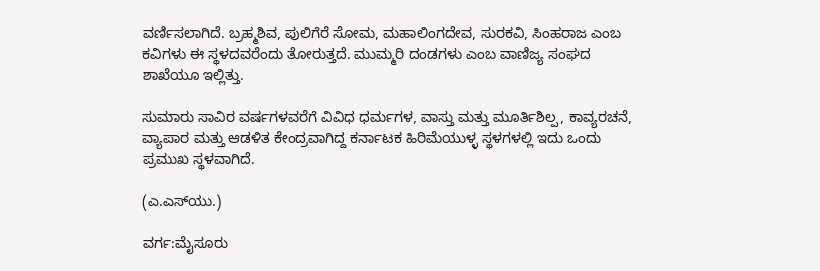ವರ್ಣಿಸಲಾಗಿದೆ. ಬ್ರಹ್ಮಶಿವ, ಪುಲಿಗೆರೆ ಸೋಮ, ಮಹಾಲಿಂಗದೇವ, ಸುರಕವಿ, ಸಿಂಹರಾಜ ಎಂಬ ಕವಿಗಳು ಈ ಸ್ಥಳದವರೆಂದು ತೋರುತ್ತದೆ. ಮುಮ್ಮರಿ ದಂಡಗಳು ಎಂಬ ವಾಣಿಜ್ಯ ಸಂಘದ ಶಾಖೆಯೂ ಇಲ್ಲಿತ್ತು.

ಸುಮಾರು ಸಾವಿರ ವರ್ಷಗಳವರೆಗೆ ವಿವಿಧ ಧರ್ಮಗಳ, ವಾಸ್ತು ಮತ್ತು ಮೂರ್ತಿಶಿಲ್ಪ, ಕಾವ್ಯರಚನೆ, ವ್ಯಾಪಾರ ಮತ್ತು ಆಡಳಿತ ಕೇಂದ್ರವಾಗಿದ್ದ ಕರ್ನಾಟಕ ಹಿರಿಮೆಯುಳ್ಳ ಸ್ಥಳಗಳಲ್ಲಿ ಇದು ಒಂದು ಪ್ರಮುಖ ಸ್ಥಳವಾಗಿದೆ.

(ಎ.ಎಸ್‍ಯು.)

ವರ್ಗ:ಮೈಸೂರು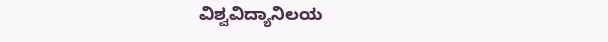ವಿಶ್ವವಿದ್ಯಾನಿಲಯ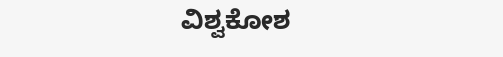ವಿಶ್ವಕೋಶ